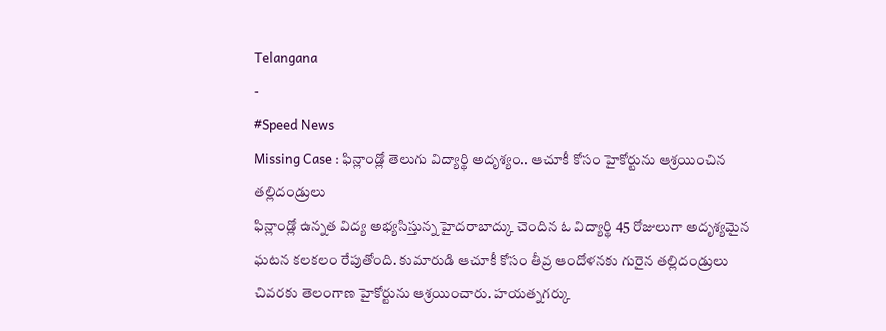Telangana
-
#Speed News
Missing Case : ఫిన్లాండ్లో తెలుగు విద్యార్థి అదృశ్యం.. ఆచూకీ కోసం హైకోర్టును ఆశ్రయించిన తల్లిదండ్రులు
ఫిన్లాండ్లో ఉన్నత విద్య అభ్యసిస్తున్న హైదరాబాద్కు చెందిన ఓ విద్యార్థి 45 రోజులుగా అదృశ్యమైన ఘటన కలకలం రేపుతోంది. కుమారుడి ఆచూకీ కోసం తీవ్ర ఆందోళనకు గురైన తల్లిదండ్రులు చివరకు తెలంగాణ హైకోర్టును ఆశ్రయించారు. హయత్నగర్కు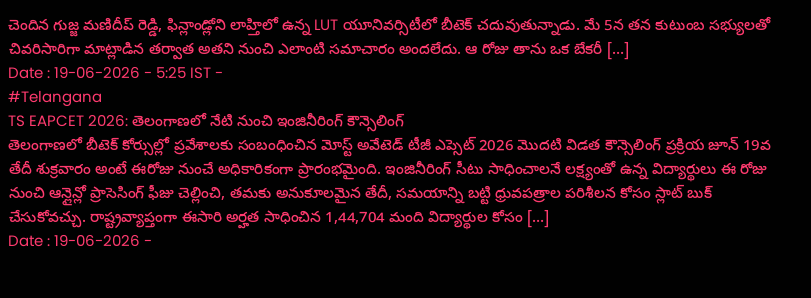చెందిన గుజ్జ మణిదీప్ రెడ్డి, ఫిన్లాండ్లోని లాహ్తిలో ఉన్న LUT యూనివర్సిటీలో బీటెక్ చదువుతున్నాడు. మే 5న తన కుటుంబ సభ్యులతో చివరిసారిగా మాట్లాడిన తర్వాత అతని నుంచి ఎలాంటి సమాచారం అందలేదు. ఆ రోజు తాను ఒక బేకరీ […]
Date : 19-06-2026 - 5:25 IST -
#Telangana
TS EAPCET 2026: తెలంగాణలో నేటి నుంచి ఇంజినీరింగ్ కౌన్సెలింగ్
తెలంగాణలో బీటెక్ కోర్సుల్లో ప్రవేశాలకు సంబంధించిన మోస్ట్ అవేటెడ్ టీజీ ఎప్సెట్ 2026 మొదటి విడత కౌన్సెలింగ్ ప్రక్రియ జూన్ 19వ తేదీ శుక్రవారం అంటే ఈరోజు నుంచే అధికారికంగా ప్రారంభమైంది. ఇంజినీరింగ్ సీటు సాధించాలనే లక్ష్యంతో ఉన్న విద్యార్థులు ఈ రోజు నుంచి ఆన్లైన్లో ప్రాసెసింగ్ ఫీజు చెల్లించి, తమకు అనుకూలమైన తేదీ, సమయాన్ని బట్టి ధ్రువపత్రాల పరిశీలన కోసం స్లాట్ బుక్ చేసుకోవచ్చు. రాష్ట్రవ్యాప్తంగా ఈసారి అర్హత సాధించిన 1,44,704 మంది విద్యార్థుల కోసం […]
Date : 19-06-2026 -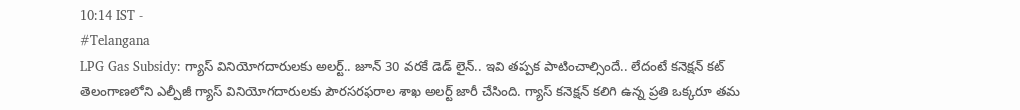10:14 IST -
#Telangana
LPG Gas Subsidy: గ్యాస్ వినియోగదారులకు అలర్ట్.. జూన్ 30 వరకే డెడ్ లైన్.. ఇవి తప్పక పాటించాల్సిందే.. లేదంటే కనెక్షన్ కట్
తెలంగాణలోని ఎల్పీజీ గ్యాస్ వినియోగదారులకు పౌరసరఫరాల శాఖ అలర్ట్ జారీ చేసింది. గ్యాస్ కనెక్షన్ కలిగి ఉన్న ప్రతి ఒక్కరూ తమ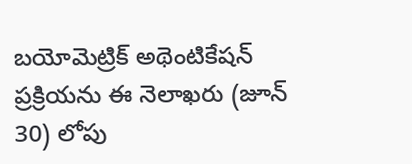బయోమెట్రిక్ అథెంటికేషన్ ప్రక్రియను ఈ నెలాఖరు (జూన్ 30) లోపు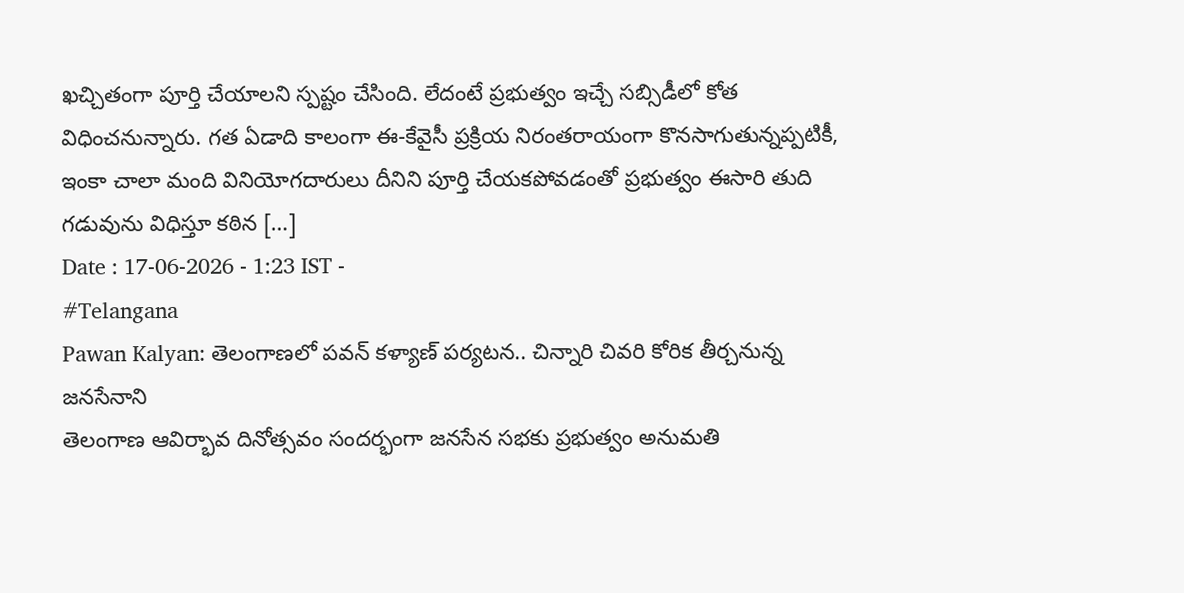ఖచ్చితంగా పూర్తి చేయాలని స్పష్టం చేసింది. లేదంటే ప్రభుత్వం ఇచ్చే సబ్సిడీలో కోత విధించనున్నారు. గత ఏడాది కాలంగా ఈ-కేవైసీ ప్రక్రియ నిరంతరాయంగా కొనసాగుతున్నప్పటికీ, ఇంకా చాలా మంది వినియోగదారులు దీనిని పూర్తి చేయకపోవడంతో ప్రభుత్వం ఈసారి తుది గడువును విధిస్తూ కఠిన […]
Date : 17-06-2026 - 1:23 IST -
#Telangana
Pawan Kalyan: తెలంగాణలో పవన్ కళ్యాణ్ పర్యటన.. చిన్నారి చివరి కోరిక తీర్చనున్న జనసేనాని
తెలంగాణ ఆవిర్భావ దినోత్సవం సందర్భంగా జనసేన సభకు ప్రభుత్వం అనుమతి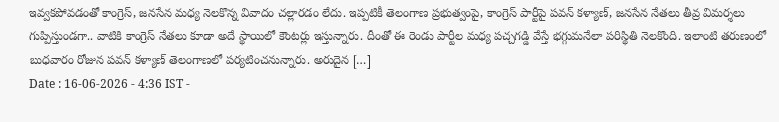ఇవ్వకపోవడంతో కాంగ్రెస్, జనసేన మధ్య నెలకొన్న వివాదం చల్లారడం లేదు. ఇప్పటికీ తెలంగాణ ప్రభుత్వంపై, కాంగ్రెస్ పార్టీపై పవన్ కళ్యాణ్, జనసేన నేతలు తీవ్ర విమర్శలు గుప్పిస్తుండగా.. వాటికి కాంగ్రెస్ నేతలు కూడా అదే స్థాయిలో కౌంటర్లు ఇస్తున్నారు. దీంతో ఈ రెండు పార్టీల మధ్య పచ్చగడ్డి వేస్తే భగ్గుమనేలా పరిస్థితి నెలకొంది. ఇలాంటి తరుణంలో బుధవారం రోజున పవన్ కళ్యాణ్ తెలంగాణలో పర్యటించనున్నారు. అరుదైన […]
Date : 16-06-2026 - 4:36 IST -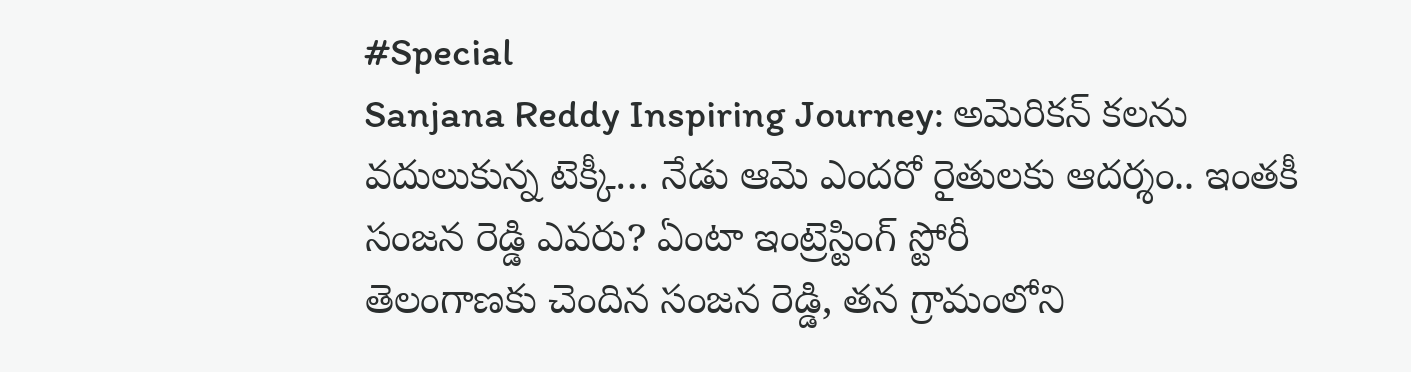#Special
Sanjana Reddy Inspiring Journey: అమెరికన్ కలను వదులుకున్న టెక్కీ… నేడు ఆమె ఎందరో రైతులకు ఆదర్శం.. ఇంతకీ సంజన రెడ్డి ఎవరు? ఏంటా ఇంట్రెస్టింగ్ స్టోరీ
తెలంగాణకు చెందిన సంజన రెడ్డి, తన గ్రామంలోని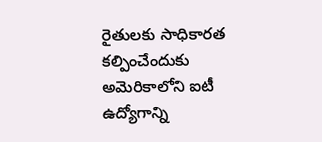రైతులకు సాధికారత కల్పించేందుకు అమెరికాలోని ఐటీ ఉద్యోగాన్ని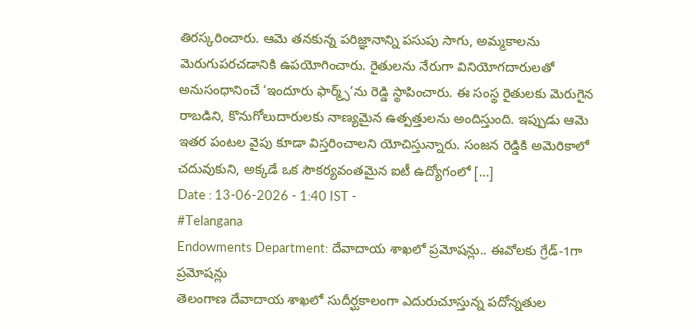తిరస్కరించారు. ఆమె తనకున్న పరిజ్ఞానాన్ని పసుపు సాగు, అమ్మకాలను మెరుగుపరచడానికి ఉపయోగించారు. రైతులను నేరుగా వినియోగదారులతో అనుసంధానించే ‘ఇందూరు ఫార్మ్స్’ను రెడ్డి స్థాపించారు. ఈ సంస్థ రైతులకు మెరుగైన రాబడిని, కొనుగోలుదారులకు నాణ్యమైన ఉత్పత్తులను అందిస్తుంది. ఇప్పుడు ఆమె ఇతర పంటల వైపు కూడా విస్తరించాలని యోచిస్తున్నారు. సంజన రెడ్డికి అమెరికాలో చదువుకుని, అక్కడే ఒక సౌకర్యవంతమైన ఐటీ ఉద్యోగంలో […]
Date : 13-06-2026 - 1:40 IST -
#Telangana
Endowments Department: దేవాదాయ శాఖలో ప్రమోషన్లు.. ఈవోలకు గ్రేడ్-1గా ప్రమోషన్లు
తెలంగాణ దేవాదాయ శాఖలో సుదీర్ఘకాలంగా ఎదురుచూస్తున్న పదోన్నతుల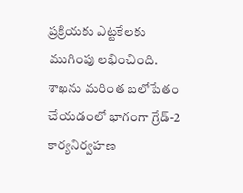ప్రక్రియకు ఎట్టకేలకు ముగింపు లభించింది. శాఖను మరింత బలోపేతం చేయడంలో భాగంగా గ్రేడ్-2 కార్యనిర్వహణ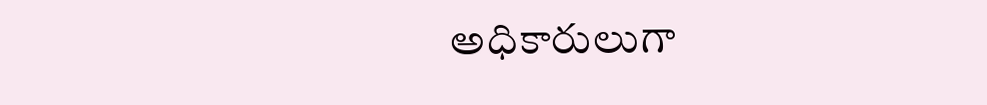అధికారులుగా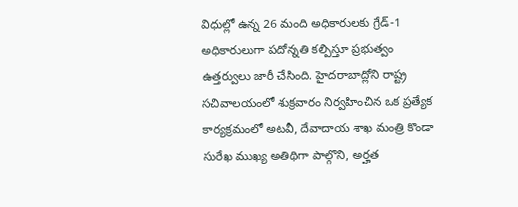విధుల్లో ఉన్న 26 మంది అధికారులకు గ్రేడ్-1 అధికారులుగా పదోన్నతి కల్పిస్తూ ప్రభుత్వం ఉత్తర్వులు జారీ చేసింది. హైదరాబాద్లోని రాష్ట్ర సచివాలయంలో శుక్రవారం నిర్వహించిన ఒక ప్రత్యేక కార్యక్రమంలో అటవీ, దేవాదాయ శాఖ మంత్రి కొండా సురేఖ ముఖ్య అతిథిగా పాల్గొని, అర్హత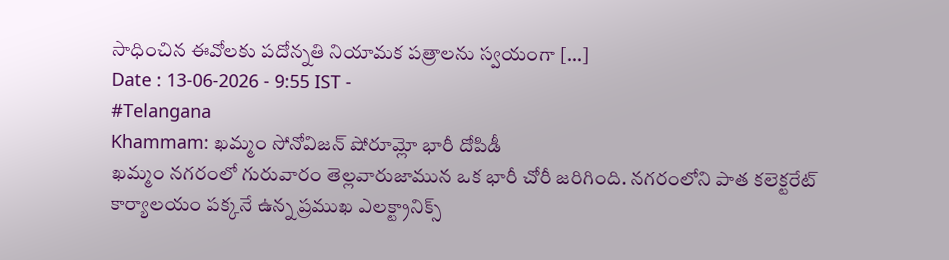సాధించిన ఈవోలకు పదోన్నతి నియామక పత్రాలను స్వయంగా […]
Date : 13-06-2026 - 9:55 IST -
#Telangana
Khammam: ఖమ్మం సోనోవిజన్ షోరూమ్లో భారీ దోపిడీ
ఖమ్మం నగరంలో గురువారం తెల్లవారుజామున ఒక భారీ చోరీ జరిగింది. నగరంలోని పాత కలెక్టరేట్ కార్యాలయం పక్కనే ఉన్న ప్రముఖ ఎలక్ట్రానిక్స్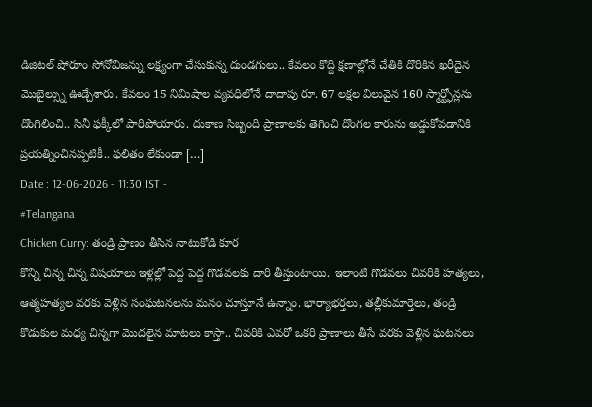డిజిటల్ షోరూం సోనోవిజన్ను లక్ష్యంగా చేసుకున్న దుండగులు.. కేవలం కొద్ది క్షణాల్లోనే చేతికి దొరికిన ఖరీదైన మొబైల్స్ను ఊడ్చేశారు. కేవలం 15 నిమిషాల వ్యవధిలోనే దాదాపు రూ. 67 లక్షల విలువైన 160 స్మార్ట్ఫోన్లను దొంగిలించి.. సినీ ఫక్కీలో పారిపోయారు. దుకాణ సిబ్బంది ప్రాణాలకు తెగించి దొంగల కారును అడ్డుకోవడానికి ప్రయత్నించినప్పటికీ.. ఫలితం లేకుండా […]
Date : 12-06-2026 - 11:30 IST -
#Telangana
Chicken Curry: తండ్రి ప్రాణం తీసిన నాటుకోడి కూర
కొన్ని చిన్న చిన్న విషయాలు ఇళ్లల్లో పెద్ద పెద్ద గొడవలకు దారి తీస్తుంటాయి. ఇలాంటి గొడవలు చివరికి హత్యలు, ఆత్మహత్యల వరకు వెళ్లిన సంఘటనలను మనం చూస్తూనే ఉన్నాం. భార్యాభర్తలు, తల్లీకుమార్తెలు, తండ్రి కొడుకుల మధ్య చిన్నగా మొదలైన మాటలు కాస్తా.. చివరికి ఎవరో ఒకరి ప్రాణాలు తీసే వరకు వెళ్లిన ఘటనలు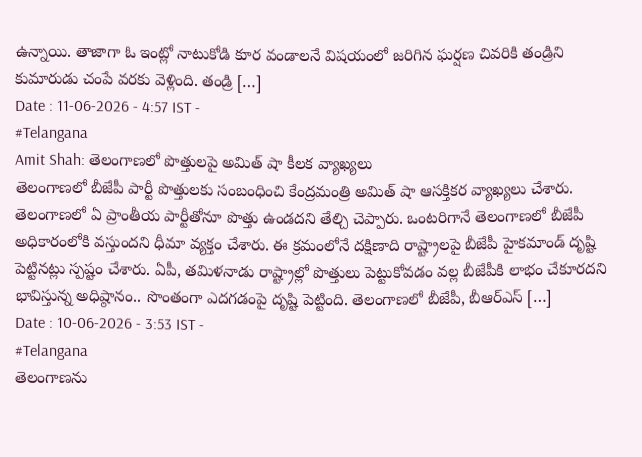ఉన్నాయి. తాజాగా ఓ ఇంట్లో నాటుకోడి కూర వండాలనే విషయంలో జరిగిన ఘర్షణ చివరికి తండ్రిని కుమారుడు చంపే వరకు వెళ్లింది. తండ్రి […]
Date : 11-06-2026 - 4:57 IST -
#Telangana
Amit Shah: తెలంగాణలో పొత్తులపై అమిత్ షా కీలక వ్యాఖ్యలు
తెలంగాణలో బీజేపీ పార్టీ పొత్తులకు సంబంధించి కేంద్రమంత్రి అమిత్ షా ఆసక్తికర వ్యాఖ్యలు చేశారు. తెలంగాణలో ఏ ప్రాంతీయ పార్టీతోనూ పొత్తు ఉండదని తేల్చి చెప్పారు. ఒంటరిగానే తెలంగాణలో బీజేపీ అధికారంలోకి వస్తుందని ధీమా వ్యక్తం చేశారు. ఈ క్రమంలోనే దక్షిణాది రాష్ట్రాలపై బీజేపీ హైకమాండ్ దృష్టి పెట్టినట్లు స్పష్టం చేశారు. ఏపీ, తమిళనాడు రాష్ట్రాల్లో పొత్తులు పెట్టుకోవడం వల్ల బీజేపీకి లాభం చేకూరదని భావిస్తున్న అధిష్ఠానం.. సొంతంగా ఎదగడంపై దృష్టి పెట్టింది. తెలంగాణలో బీజేపీ, బీఆర్ఎస్ […]
Date : 10-06-2026 - 3:53 IST -
#Telangana
తెలంగాణను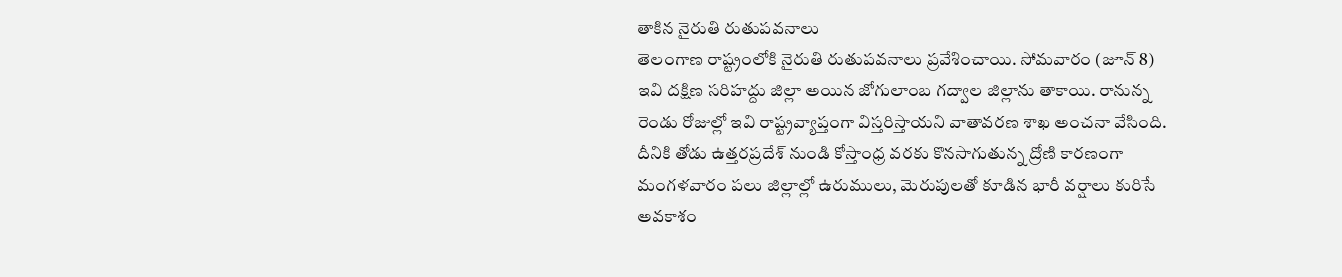తాకిన నైరుతి రుతుపవనాలు
తెలంగాణ రాష్ట్రంలోకి నైరుతి రుతుపవనాలు ప్రవేశించాయి. సోమవారం (జూన్ 8) ఇవి దక్షిణ సరిహద్దు జిల్లా అయిన జోగులాంబ గద్వాల జిల్లాను తాకాయి. రానున్న రెండు రోజుల్లో ఇవి రాష్ట్రవ్యాప్తంగా విస్తరిస్తాయని వాతావరణ శాఖ అంచనా వేసింది. దీనికి తోడు ఉత్తరప్రదేశ్ నుండి కోస్తాంధ్ర వరకు కొనసాగుతున్న ద్రోణి కారణంగా మంగళవారం పలు జిల్లాల్లో ఉరుములు, మెరుపులతో కూడిన భారీ వర్షాలు కురిసే అవకాశం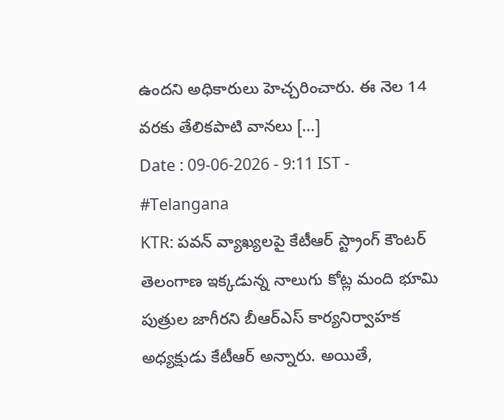ఉందని అధికారులు హెచ్చరించారు. ఈ నెల 14 వరకు తేలికపాటి వానలు […]
Date : 09-06-2026 - 9:11 IST -
#Telangana
KTR: పవన్ వ్యాఖ్యలపై కేటీఆర్ స్ట్రాంగ్ కౌంటర్
తెలంగాణ ఇక్కడున్న నాలుగు కోట్ల మంది భూమి పుత్రుల జాగీరని బీఆర్ఎస్ కార్యనిర్వాహక అధ్యక్షుడు కేటీఆర్ అన్నారు. అయితే,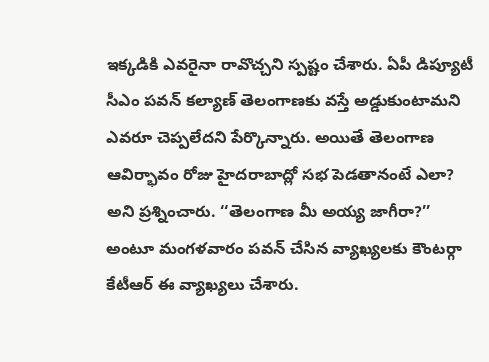ఇక్కడికి ఎవరైనా రావొచ్చని స్పష్టం చేశారు. ఏపీ డిప్యూటీ సీఎం పవన్ కల్యాణ్ తెలంగాణకు వస్తే అడ్డుకుంటామని ఎవరూ చెప్పలేదని పేర్కొన్నారు. అయితే తెలంగాణ ఆవిర్భావం రోజు హైదరాబాద్లో సభ పెడతానంటే ఎలా? అని ప్రశ్నించారు. ‘‘తెలంగాణ మీ అయ్య జాగీరా?’’ అంటూ మంగళవారం పవన్ చేసిన వ్యాఖ్యలకు కౌంటర్గా కేటీఆర్ ఈ వ్యాఖ్యలు చేశారు.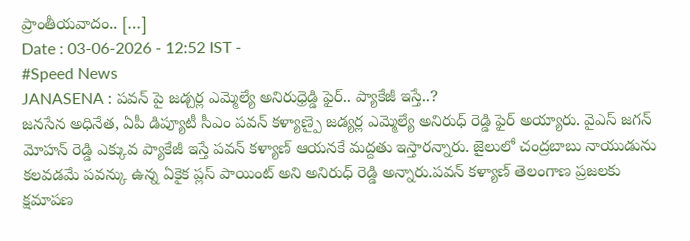ప్రాంతీయవాదం.. […]
Date : 03-06-2026 - 12:52 IST -
#Speed News
JANASENA : పవన్ పై జడ్చర్ల ఎమ్మెల్యే అనిరుధ్రెడ్డి ఫైర్.. ప్యాకేజీ ఇస్తే..?
జనసేన అధినేత, ఏపీ డిప్యూటీ సీఎం పవన్ కళ్యాణ్పై జడ్యర్ల ఎమ్మెల్యే అనిరుధ్ రెడ్డి ఫైర్ అయ్యారు. వైఎస్ జగన్ మోహన్ రెడ్డి ఎక్కువ ప్యాకేజీ ఇస్తే పవన్ కళ్యాణ్ ఆయనకే మద్దతు ఇస్తారన్నారు. జైలులో చంద్రబాబు నాయుడును కలవడమే పవన్కు ఉన్న ఏకైక ప్లస్ పాయింట్ అని అనిరుధ్ రెడ్డి అన్నారు.పవన్ కళ్యాణ్ తెలంగాణ ప్రజలకు క్షమాపణ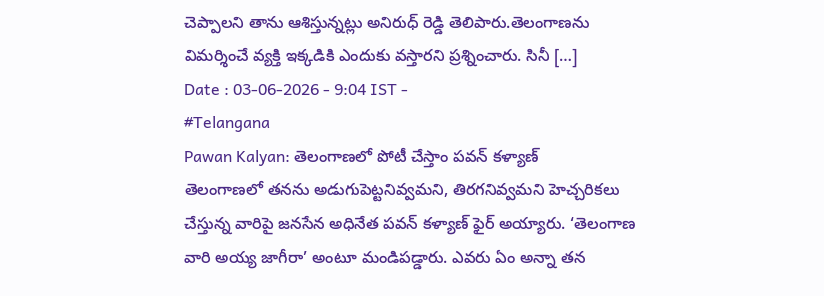చెప్పాలని తాను ఆశిస్తున్నట్లు అనిరుధ్ రెడ్డి తెలిపారు.తెలంగాణను విమర్శించే వ్యక్తి ఇక్కడికి ఎందుకు వస్తారని ప్రశ్నించారు. సినీ […]
Date : 03-06-2026 - 9:04 IST -
#Telangana
Pawan Kalyan: తెలంగాణలో పోటీ చేస్తాం పవన్ కళ్యాణ్
తెలంగాణలో తనను అడుగుపెట్టనివ్వమని, తిరగనివ్వమని హెచ్చరికలు చేస్తున్న వారిపై జనసేన అధినేత పవన్ కళ్యాణ్ ఫైర్ అయ్యారు. ‘తెలంగాణ వారి అయ్య జాగీరా’ అంటూ మండిపడ్డారు. ఎవరు ఏం అన్నా తన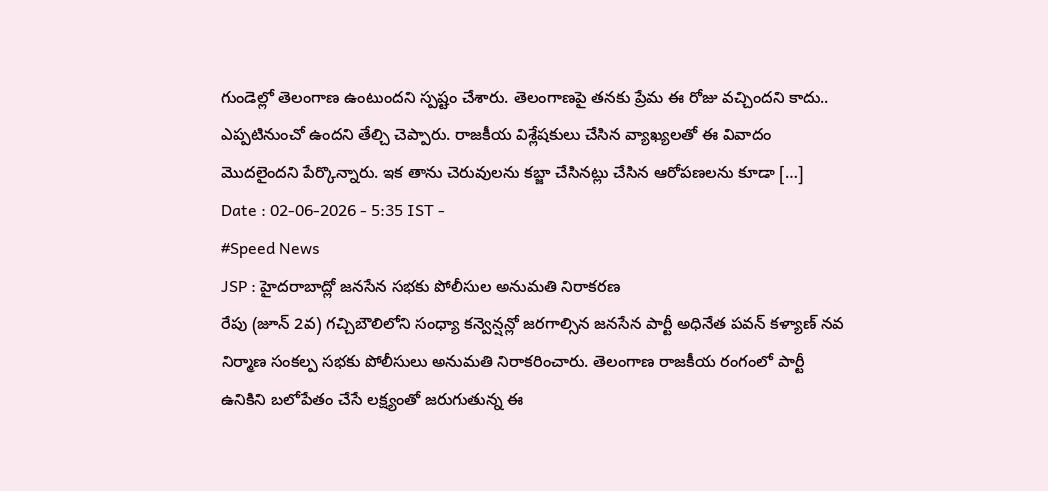గుండెల్లో తెలంగాణ ఉంటుందని స్పష్టం చేశారు. తెలంగాణపై తనకు ప్రేమ ఈ రోజు వచ్చిందని కాదు.. ఎప్పటినుంచో ఉందని తేల్చి చెప్పారు. రాజకీయ విశ్లేషకులు చేసిన వ్యాఖ్యలతో ఈ వివాదం మొదలైందని పేర్కొన్నారు. ఇక తాను చెరువులను కబ్జా చేసినట్లు చేసిన ఆరోపణలను కూడా […]
Date : 02-06-2026 - 5:35 IST -
#Speed News
JSP : హైదరాబాద్లో జనసేన సభకు పోలీసుల అనుమతి నిరాకరణ
రేపు (జూన్ 2వ) గచ్చిబౌలిలోని సంధ్యా కన్వెన్షన్లో జరగాల్సిన జనసేన పార్టీ అధినేత పవన్ కళ్యాణ్ నవ నిర్మాణ సంకల్ప సభకు పోలీసులు అనుమతి నిరాకరించారు. తెలంగాణ రాజకీయ రంగంలో పార్టీ ఉనికిని బలోపేతం చేసే లక్ష్యంతో జరుగుతున్న ఈ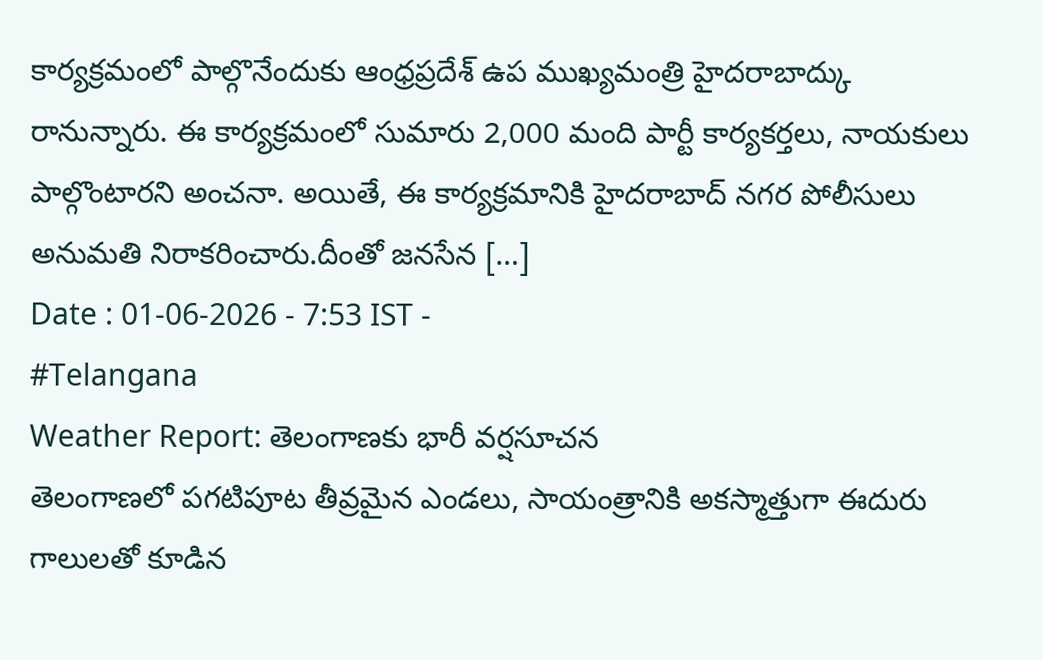కార్యక్రమంలో పాల్గొనేందుకు ఆంధ్రప్రదేశ్ ఉప ముఖ్యమంత్రి హైదరాబాద్కు రానున్నారు. ఈ కార్యక్రమంలో సుమారు 2,000 మంది పార్టీ కార్యకర్తలు, నాయకులు పాల్గొంటారని అంచనా. అయితే, ఈ కార్యక్రమానికి హైదరాబాద్ నగర పోలీసులు అనుమతి నిరాకరించారు.దీంతో జనసేన […]
Date : 01-06-2026 - 7:53 IST -
#Telangana
Weather Report: తెలంగాణకు భారీ వర్షసూచన
తెలంగాణలో పగటిపూట తీవ్రమైన ఎండలు, సాయంత్రానికి అకస్మాత్తుగా ఈదురు గాలులతో కూడిన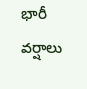భారీ వర్షాలు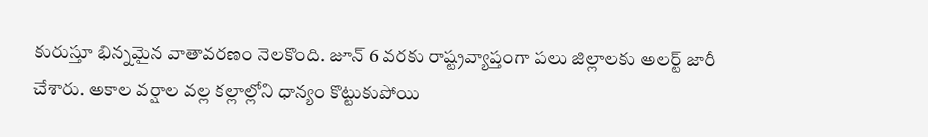కురుస్తూ భిన్నమైన వాతావరణం నెలకొంది. జూన్ 6 వరకు రాష్ట్రవ్యాప్తంగా పలు జిల్లాలకు అలర్ట్ జారీ చేశారు. అకాల వర్షాల వల్ల కల్లాల్లోని ధాన్యం కొట్టుకుపోయి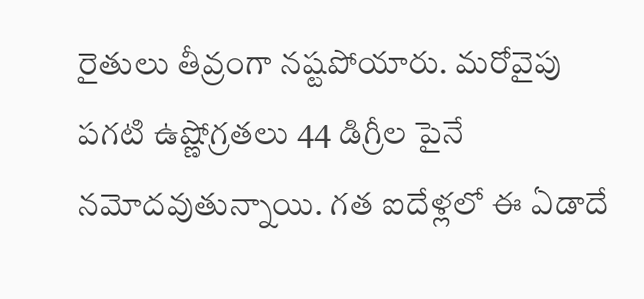రైతులు తీవ్రంగా నష్టపోయారు. మరోవైపు పగటి ఉష్ణోగ్రతలు 44 డిగ్రీల పైనే నమోదవుతున్నాయి. గత ఐదేళ్లలో ఈ ఏడాదే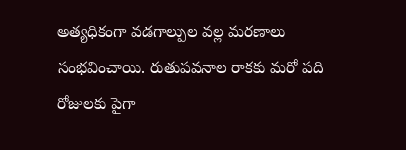అత్యధికంగా వడగాల్పుల వల్ల మరణాలు సంభవించాయి. రుతుపవనాల రాకకు మరో పది రోజులకు పైగా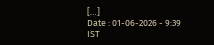[…]
Date : 01-06-2026 - 9:39 IST